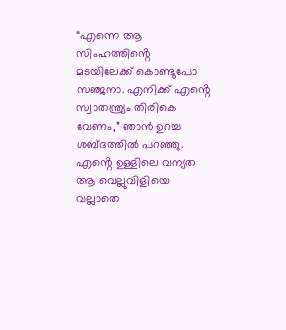“എന്നെ ആ സിംഹത്തിൻ്റെ മടയിലേക്ക് കൊണ്ടുപോ സഞ്ജനാ. എനിക്ക് എൻ്റെ സ്വാതന്ത്ര്യം തിരികെ വേണം,” ഞാൻ ഉറച്ച ശബ്ദത്തിൽ പറഞ്ഞു. എൻ്റെ ഉള്ളിലെ വന്യത ആ വെല്ലുവിളിയെ വല്ലാതെ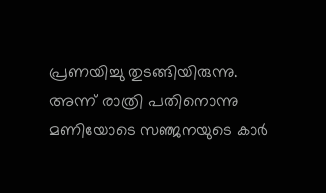പ്രണയിച്ചു തുടങ്ങിയിരുന്നു.
അന്ന് രാത്രി പതിനൊന്നു മണിയോടെ സഞ്ജനയുടെ കാർ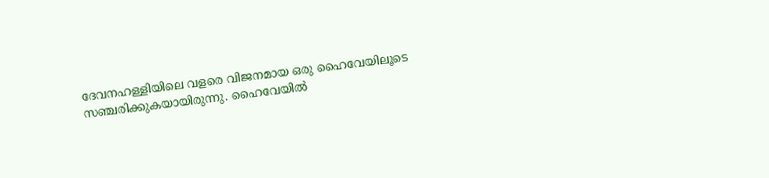ദേവനഹള്ളിയിലെ വളരെ വിജനമായ ഒരു ഹൈവേയിലൂടെ സഞ്ചരിക്കുകയായിരുന്നു. ഹൈവേയിൽ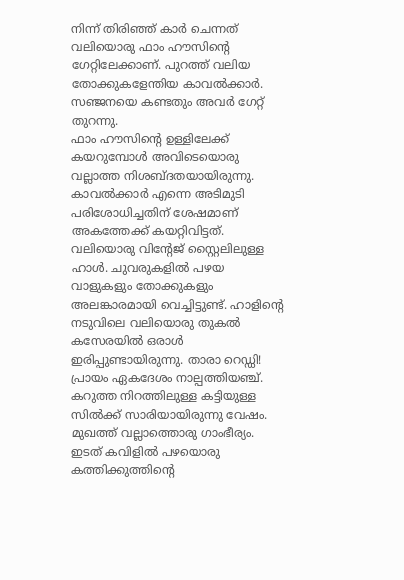നിന്ന് തിരിഞ്ഞ് കാർ ചെന്നത് വലിയൊരു ഫാം ഹൗസിൻ്റെ ഗേറ്റിലേക്കാണ്. പുറത്ത് വലിയ തോക്കുകളേന്തിയ കാവൽക്കാർ. സഞ്ജനയെ കണ്ടതും അവർ ഗേറ്റ് തുറന്നു.
ഫാം ഹൗസിൻ്റെ ഉള്ളിലേക്ക് കയറുമ്പോൾ അവിടെയൊരു വല്ലാത്ത നിശബ്ദതയായിരുന്നു. കാവൽക്കാർ എന്നെ അടിമുടി പരിശോധിച്ചതിന് ശേഷമാണ് അകത്തേക്ക് കയറ്റിവിട്ടത്. വലിയൊരു വിൻ്റേജ് സ്റ്റൈലിലുള്ള ഹാൾ. ചുവരുകളിൽ പഴയ വാളുകളും തോക്കുകളും അലങ്കാരമായി വെച്ചിട്ടുണ്ട്. ഹാളിൻ്റെ നടുവിലെ വലിയൊരു തുകൽ കസേരയിൽ ഒരാൾ ഇരിപ്പുണ്ടായിരുന്നു. താരാ റെഡ്ഡി!
പ്രായം ഏകദേശം നാല്പത്തിയഞ്ച്. കറുത്ത നിറത്തിലുള്ള കട്ടിയുള്ള സിൽക്ക് സാരിയായിരുന്നു വേഷം. മുഖത്ത് വല്ലാത്തൊരു ഗാംഭീര്യം. ഇടത് കവിളിൽ പഴയൊരു കത്തിക്കുത്തിൻ്റെ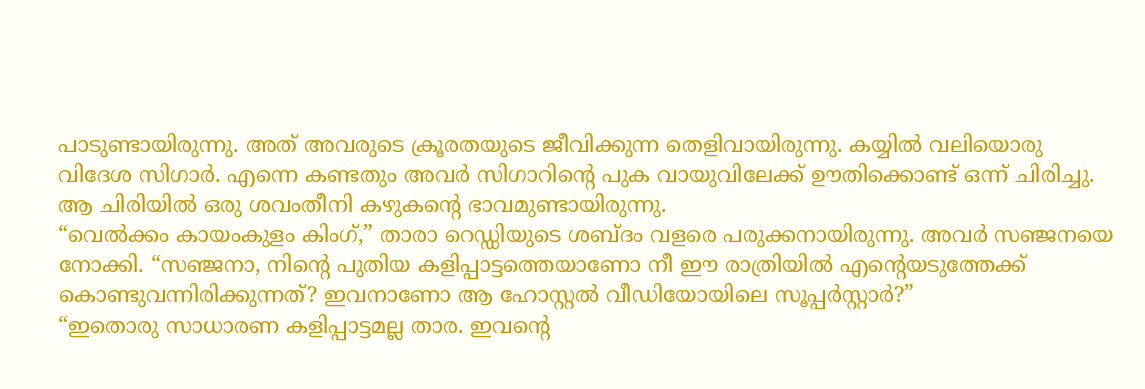പാടുണ്ടായിരുന്നു. അത് അവരുടെ ക്രൂരതയുടെ ജീവിക്കുന്ന തെളിവായിരുന്നു. കയ്യിൽ വലിയൊരു വിദേശ സിഗാർ. എന്നെ കണ്ടതും അവർ സിഗാറിൻ്റെ പുക വായുവിലേക്ക് ഊതിക്കൊണ്ട് ഒന്ന് ചിരിച്ചു. ആ ചിരിയിൽ ഒരു ശവംതീനി കഴുകൻ്റെ ഭാവമുണ്ടായിരുന്നു.
“വെൽക്കം കായംകുളം കിംഗ്,” താരാ റെഡ്ഡിയുടെ ശബ്ദം വളരെ പരുക്കനായിരുന്നു. അവർ സഞ്ജനയെ നോക്കി. “സഞ്ജനാ, നിൻ്റെ പുതിയ കളിപ്പാട്ടത്തെയാണോ നീ ഈ രാത്രിയിൽ എൻ്റെയടുത്തേക്ക് കൊണ്ടുവന്നിരിക്കുന്നത്? ഇവനാണോ ആ ഹോസ്റ്റൽ വീഡിയോയിലെ സൂപ്പർസ്റ്റാർ?”
“ഇതൊരു സാധാരണ കളിപ്പാട്ടമല്ല താര. ഇവൻ്റെ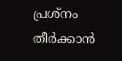പ്രശ്നം തീർക്കാൻ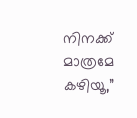നിനക്ക് മാത്രമേ കഴിയൂ,”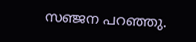സഞ്ജന പറഞ്ഞു.